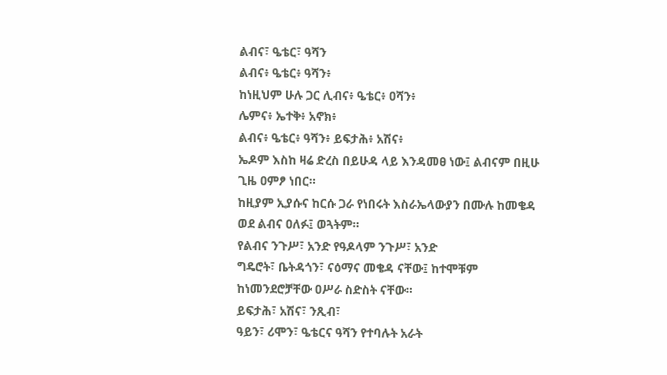ልብና፣ ዔቴር፣ ዓሻን
ልብና፥ ዔቴር፥ ዓሻን፥
ከነዚህም ሁሉ ጋር ሊብና፥ ዔቴር፥ ዐሻን፥
ሌምና፥ ኤተቅ፥ አኖክ፥
ልብና፥ ዔቴር፥ ዓሻን፥ ይፍታሕ፥ አሽና፥
ኤዶም እስከ ዛሬ ድረስ በይሁዳ ላይ እንዳመፀ ነው፤ ልብናም በዚሁ ጊዜ ዐምፆ ነበር።
ከዚያም ኢያሱና ከርሱ ጋራ የነበሩት እስራኤላውያን በሙሉ ከመቄዳ ወደ ልብና ዐለፉ፤ ወጓትም።
የልብና ንጉሥ፣ አንድ የዓዶላም ንጉሥ፣ አንድ
ግዴሮት፣ ቤትዳጎን፣ ናዕማና መቄዳ ናቸው፤ ከተሞቹም ከነመንደሮቻቸው ዐሥራ ስድስት ናቸው።
ይፍታሕ፣ አሽና፣ ንጺብ፣
ዓይን፣ ሪሞን፣ ዔቴርና ዓሻን የተባሉት አራት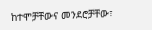ከተሞቻቸውና መንደሮቻቸው፣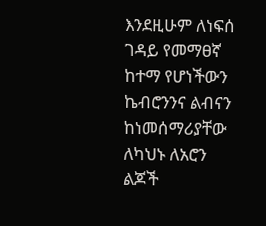እንደዚሁም ለነፍሰ ገዳይ የመማፀኛ ከተማ የሆነችውን ኬብሮንንና ልብናን ከነመሰማሪያቸው ለካህኑ ለአሮን ልጆች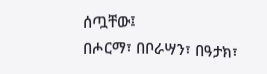ሰጧቸው፤
በሖርማ፣ በቦራሣን፣ በዓታክ፣